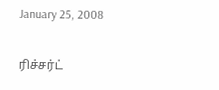January 25, 2008

ரிச்சர்ட்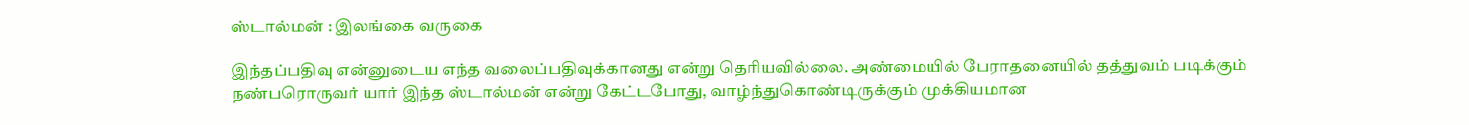ஸ்டால்மன் : இலங்கை வருகை

இந்தப்பதிவு என்னுடைய எந்த வலைப்பதிவுக்கானது என்று தெரியவில்லை. அண்மையில் பேராதனையில் தத்துவம் படிக்கும் நண்பரொருவர் யார் இந்த ஸ்டால்மன் என்று கேட்டபோது, வாழ்ந்துகொண்டிருக்கும் முக்கியமான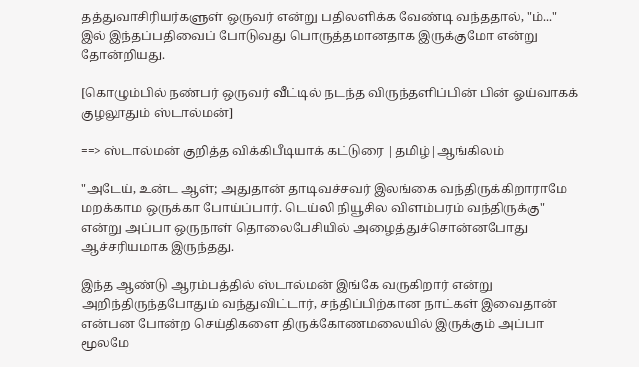தத்துவாசிரியர்களுள் ஒருவர் என்று பதிலளிக்க வேண்டி வந்ததால், "ம்..." இல் இந்தப்பதிவைப் போடுவது பொருத்தமானதாக இருக்குமோ என்று தோன்றியது.

[கொழும்பில் நண்பர் ஒருவர் வீட்டில் நடந்த விருந்தளிப்பின் பின் ஓய்வாகக் குழலூதும் ஸ்டால்மன்]

==> ஸ்டால்மன் குறித்த விக்கிபீடியாக் கட்டுரை |தமிழ்|ஆங்கிலம்

"அடேய், உன்ட ஆள்; அதுதான் தாடிவச்சவர் இலங்கை வந்திருக்கிறாராமே மறக்காம ஒருக்கா போய்ப்பார். டெய்லி நியூசில விளம்பரம் வந்திருக்கு" என்று அப்பா ஒருநாள் தொலைபேசியில் அழைத்துச்சொன்னபோது ஆச்சரியமாக இருந்தது.

இந்த ஆண்டு ஆரம்பத்தில் ஸ்டால்மன் இங்கே வருகிறார் என்று அறிந்திருந்தபோதும் வந்துவிட்டார், சந்திப்பிற்கான நாட்கள் இவைதான் என்பன போன்ற செய்திகளை திருக்கோணமலையில் இருக்கும் அப்பா மூலமே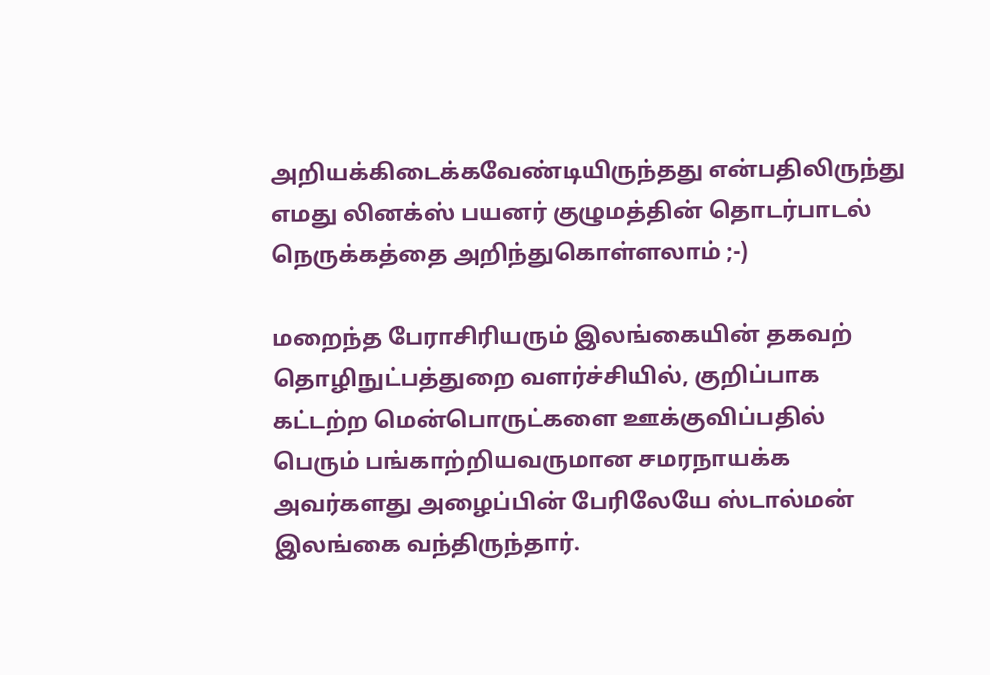அறியக்கிடைக்கவேண்டியிருந்தது என்பதிலிருந்து எமது லினக்ஸ் பயனர் குழுமத்தின் தொடர்பாடல் நெருக்கத்தை அறிந்துகொள்ளலாம் ;-)

மறைந்த பேராசிரியரும் இலங்கையின் தகவற் தொழிநுட்பத்துறை வளர்ச்சியில், குறிப்பாக கட்டற்ற மென்பொருட்களை ஊக்குவிப்பதில் பெரும் பங்காற்றியவருமான சமரநாயக்க அவர்களது அழைப்பின் பேரிலேயே ஸ்டால்மன் இலங்கை வந்திருந்தார்.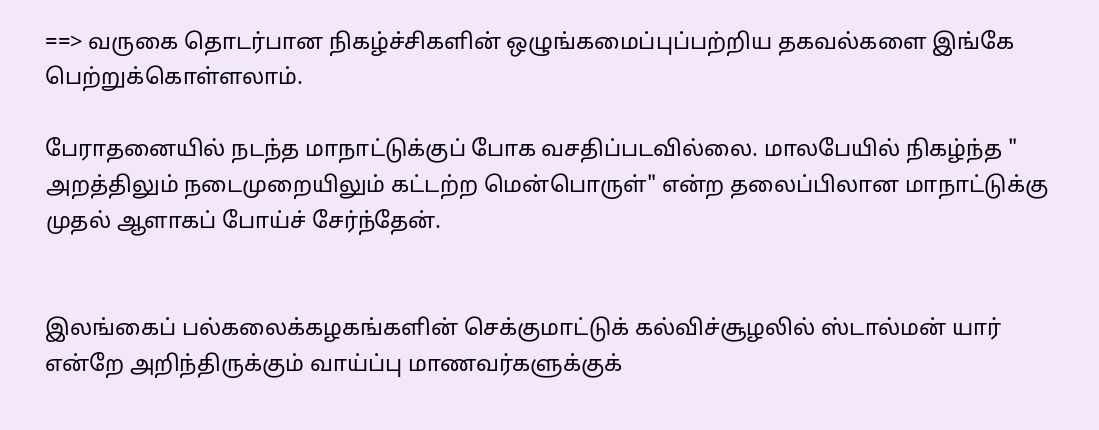==> வருகை தொடர்பான நிகழ்ச்சிகளின் ஒழுங்கமைப்புப்பற்றிய தகவல்களை இங்கே பெற்றுக்கொள்ளலாம்.

பேராதனையில் நடந்த மாநாட்டுக்குப் போக வசதிப்படவில்லை. மாலபேயில் நிகழ்ந்த " அறத்திலும் நடைமுறையிலும் கட்டற்ற மென்பொருள்" என்ற தலைப்பிலான மாநாட்டுக்கு முதல் ஆளாகப் போய்ச் சேர்ந்தேன்.


இலங்கைப் பல்கலைக்கழகங்களின் செக்குமாட்டுக் கல்விச்சூழலில் ஸ்டால்மன் யார் என்றே அறிந்திருக்கும் வாய்ப்பு மாணவர்களுக்குக்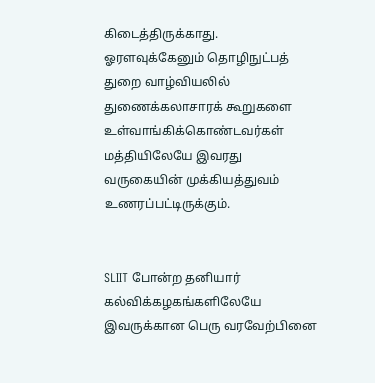கிடைத்திருக்காது. ஓரளவுக்கேனும் தொழிநுட்பத் துறை வாழ்வியலில் துணைக்கலாசாரக் கூறுகளை உள்வாங்கிக்கொண்டவர்கள் மத்தியிலேயே இவரது வருகையின் முக்கியத்துவம் உணரப்பட்டிருக்கும்.


SLIIT போன்ற தனியார் கல்விக்கழகங்களிலேயே இவருக்கான பெரு வரவேற்பினை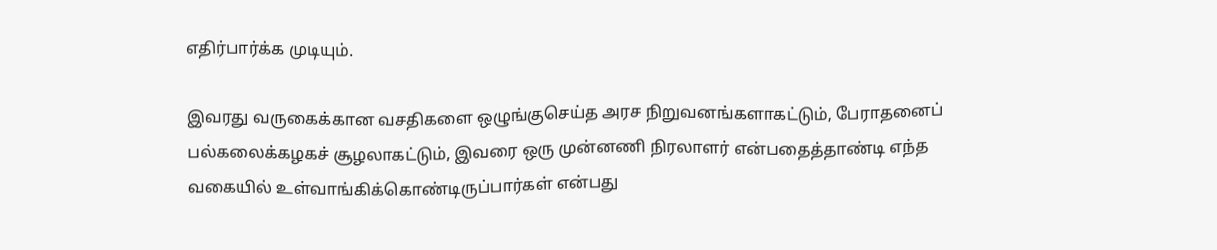எதிர்பார்க்க முடியும்.

இவரது வருகைக்கான வசதிகளை ஒழுங்குசெய்த அரச நிறுவனங்களாகட்டும், பேராதனைப் பல்கலைக்கழகச் சூழலாகட்டும், இவரை ஒரு முன்னணி நிரலாளர் என்பதைத்தாண்டி எந்த வகையில் உள்வாங்கிக்கொண்டிருப்பார்கள் என்பது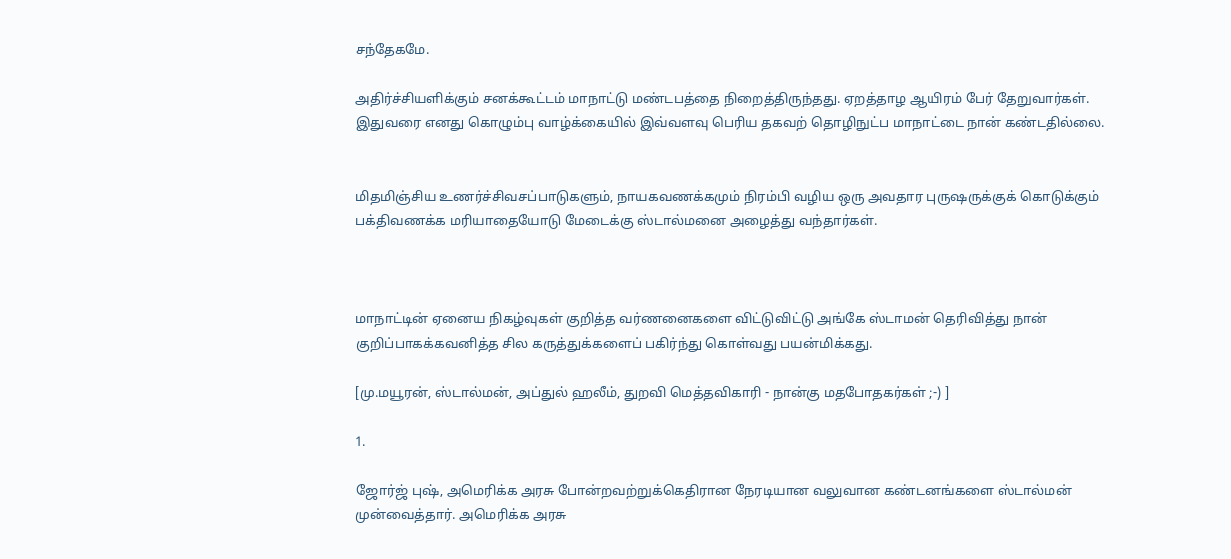சந்தேகமே.

அதிர்ச்சியளிக்கும் சனக்கூட்டம் மாநாட்டு மண்டபத்தை நிறைத்திருந்தது. ஏறத்தாழ ஆயிரம் பேர் தேறுவார்கள். இதுவரை எனது கொழும்பு வாழ்க்கையில் இவ்வளவு பெரிய தகவற் தொழிநுட்ப மாநாட்டை நான் கண்டதில்லை.


மிதமிஞ்சிய உணர்ச்சிவசப்பாடுகளும், நாயகவணக்கமும் நிரம்பி வழிய ஒரு அவதார புருஷருக்குக் கொடுக்கும் பக்திவணக்க மரியாதையோடு மேடைக்கு ஸ்டால்மனை அழைத்து வந்தார்கள்.



மாநாட்டின் ஏனைய நிகழ்வுகள் குறித்த வர்ணனைகளை விட்டுவிட்டு அங்கே ஸ்டாமன் தெரிவித்து நான் குறிப்பாகக்கவனித்த சில கருத்துக்களைப் பகிர்ந்து கொள்வது பயன்மிக்கது.

[மு.மயூரன், ஸ்டால்மன், அப்துல் ஹலீம், துறவி மெத்தவிகாரி - நான்கு மதபோதகர்கள் ;-) ]

1.

ஜோர்ஜ் புஷ், அமெரிக்க அரசு போன்றவற்றுக்கெதிரான நேரடியான வலுவான கண்டனங்களை ஸ்டால்மன் முன்வைத்தார். அமெரிக்க அரசு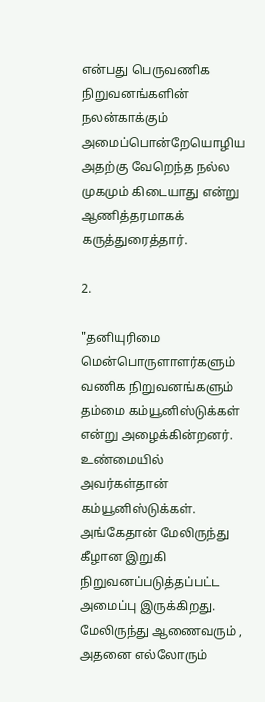என்பது பெருவணிக நிறுவனங்களின் நலன்காக்கும் அமைப்பொன்றேயொழிய அதற்கு வேறெந்த நல்ல முகமும் கிடையாது என்று ஆணித்தரமாகக் கருத்துரைத்தார்.

2.

"தனியுரிமை மென்பொருளாளர்களும் வணிக நிறுவனங்களும் தம்மை கம்யூனிஸ்டுக்கள் என்று அழைக்கின்றனர். உண்மையில் அவர்கள்தான் கம்யூனிஸ்டுக்கள். அங்கேதான் மேலிருந்து கீழான இறுகி நிறுவனப்படுத்தப்பட்ட அமைப்பு இருக்கிறது. மேலிருந்து ஆணைவரும் , அதனை எல்லோரும்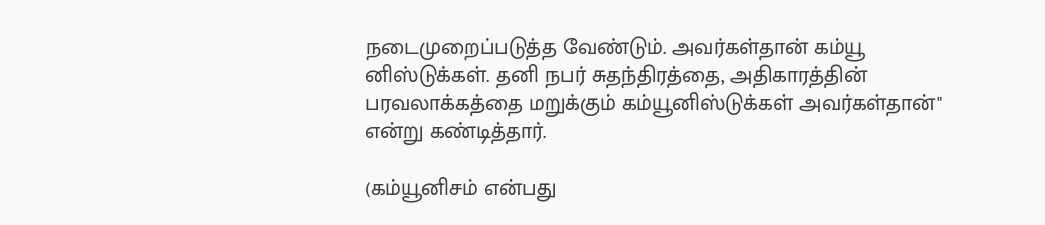நடைமுறைப்படுத்த வேண்டும். அவர்கள்தான் கம்யூ னிஸ்டுக்கள். தனி நபர் சுதந்திரத்தை, அதிகாரத்தின் பரவலாக்கத்தை மறுக்கும் கம்யூனிஸ்டுக்கள் அவர்கள்தான்" என்று கண்டித்தார்.

(கம்யூனிசம் என்பது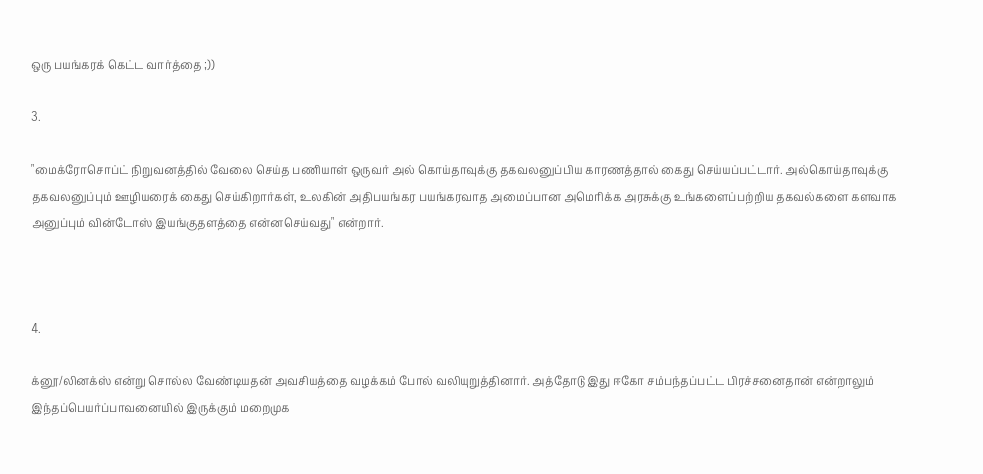ஒரு பயங்கரக் கெட்ட வார்த்தை ;))

3.

"மைக்ரோசொப்ட் நிறுவனத்தில் வேலை செய்த பணியாள் ஒருவர் அல் கொய்தாவுக்கு தகவலனுப்பிய காரணத்தால் கைது செய்யப்பட்டார். அல்கொய்தாவுக்கு தகவலனுப்பும் ஊழியரைக் கைது செய்கிறார்கள், உலகின் அதிபயங்கர பயங்கரவாத அமைப்பான அமெரிக்க அரசுக்கு உங்களைப்பற்றிய தகவல்களை களவாக அனுப்பும் வின்டோஸ் இயங்குதளத்தை என்னசெய்வது" என்றார்.



4.

க்னூ/லினக்ஸ் என்று சொல்ல வேண்டியதன் அவசியத்தை வழக்கம் போல் வலியுறுத்தினார். அத்தோடு இது ஈகோ சம்பந்தப்பட்ட பிரச்சனைதான் என்றாலும் இந்தப்பெயர்ப்பாவனையில் இருக்கும் மறைமுக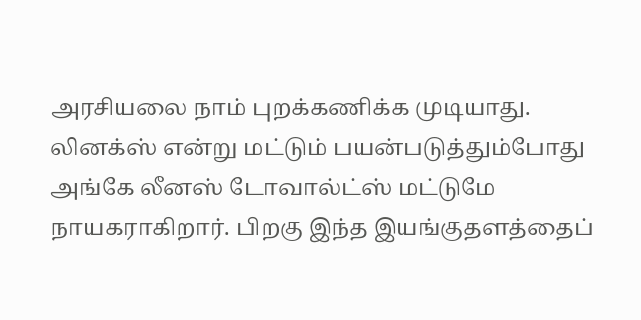அரசியலை நாம் புறக்கணிக்க முடியாது. லினக்ஸ் என்று மட்டும் பயன்படுத்தும்போது அங்கே லீனஸ் டோவால்ட்ஸ் மட்டுமே நாயகராகிறார். பிறகு இந்த இயங்குதளத்தைப்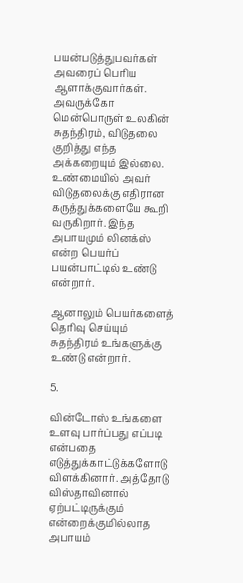பயன்படுத்துபவர்கள் அவரைப் பெரிய ஆளாக்குவார்கள். அவருக்கோ மென்பொருள் உலகின் சுதந்திரம், விடுதலை குறித்து எந்த அக்கறையும் இல்லை. உண்மையில் அவர் விடுதலைக்கு எதிரான கருத்துக்களையே கூறி வருகிறார். இந்த அபாயமும் லினக்ஸ் என்ற பெயர்ப் பயன்பாட்டில் உண்டு என்றார்.

ஆனாலும் பெயர்களைத் தெரிவு செய்யும் சுதந்திரம் உங்களுக்கு உண்டு என்றார்.

5.

வின்டோஸ் உங்களை உளவு பார்ப்பது எப்படி என்பதை எடுத்துக்காட்டுக்களோடு விளக்கினார். அத்தோடு விஸ்தாவினால் ஏற்பட்டிருக்கும் என்றைக்குமில்லாத அபாயம்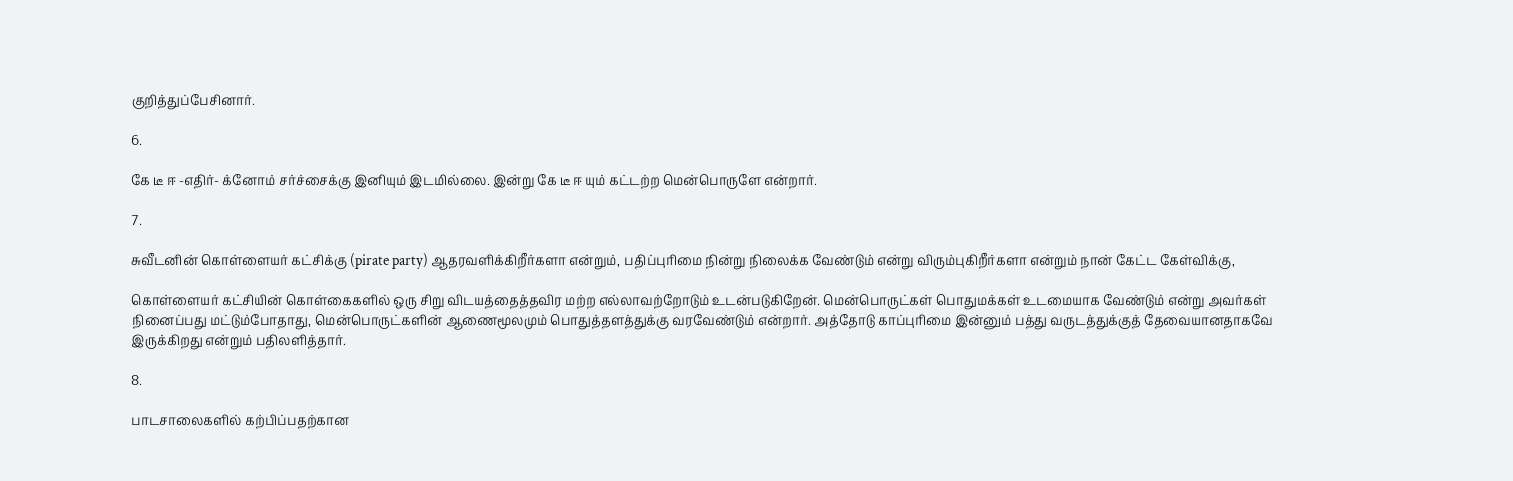குறித்துப்பேசினார்.

6.

கே டீ ஈ -எதிர்- க்னோம் சர்ச்சைக்கு இனியும் இடமில்லை. இன்று கே டீ ஈ யும் கட்டற்ற மென்பொருளே என்றார்.

7.

சுவீடனின் கொள்ளையர் கட்சிக்கு (pirate party) ஆதரவளிக்கிறீர்களா என்றும், பதிப்புரிமை நின்று நிலைக்க வேண்டும் என்று விரும்புகிறீர்களா என்றும் நான் கேட்ட கேள்விக்கு,

கொள்ளையர் கட்சியின் கொள்கைகளில் ஒரு சிறு விடயத்தைத்தவிர மற்ற எல்லாவற்றோடும் உடன்படுகிறேன். மென்பொருட்கள் பொதுமக்கள் உடமையாக வேண்டும் என்று அவர்கள் நினைப்பது மட்டும்போதாது, மென்பொருட்களின் ஆணைமூலமும் பொதுத்தளத்துக்கு வரவேண்டும் என்றார். அத்தோடு காப்புரிமை இன்னும் பத்து வருடத்துக்குத் தேவையானதாகவே இருக்கிறது என்றும் பதிலளித்தார்.

8.

பாடசாலைகளில் கற்பிப்பதற்கான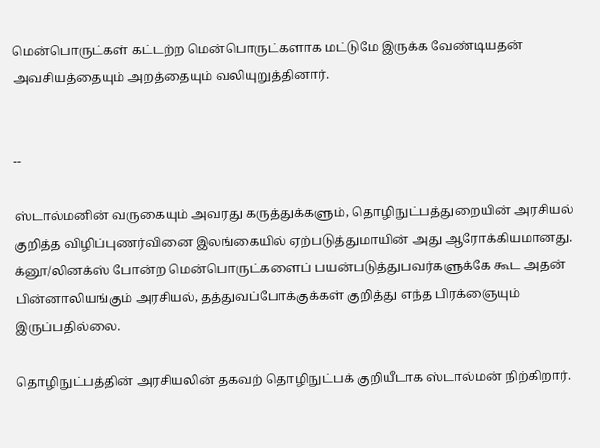மென்பொருட்கள் கட்டற்ற மென்பொருட்களாக மட்டுமே இருக்க வேண்டியதன் அவசியத்தையும் அறத்தையும் வலியுறுத்தினார்.


--

ஸ்டால்மனின் வருகையும் அவரது கருத்துக்களும், தொழிநுட்பத்துறையின் அரசியல் குறித்த விழிப்புணர்வினை இலங்கையில் ஏற்படுத்துமாயின் அது ஆரோக்கியமானது. க்னூ/லினக்ஸ் போன்ற மென்பொருட்களைப் பயன்படுத்துபவர்களுக்கே கூட அதன் பின்னாலியங்கும் அரசியல், தத்துவப்போக்குக்கள் குறித்து எந்த பிரக்ஞையும் இருப்பதில்லை.

தொழிநுட்பத்தின் அரசியலின் தகவற் தொழிநுட்பக் குறியீடாக ஸ்டால்மன் நிற்கிறார்.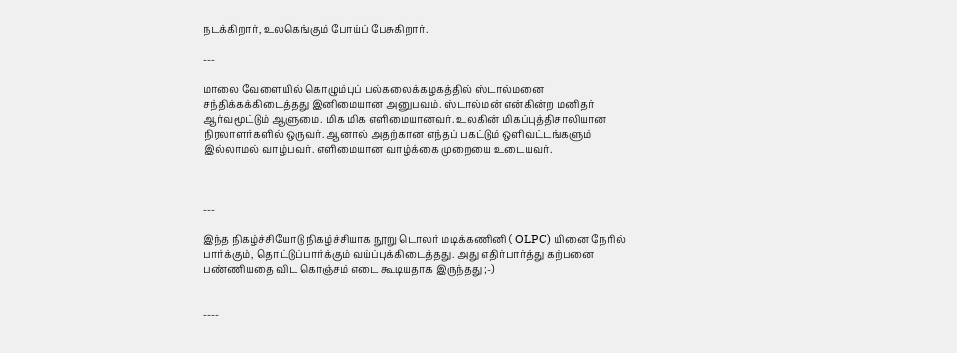நடக்கிறார், உலகெங்கும் போய்ப் பேசுகிறார்.

---

மாலை வேளையில் கொழும்புப் பல்கலைக்கழகத்தில் ஸ்டால்மனை சந்திக்கக்கிடைத்தது இனிமையான அனுபவம். ஸ்டால்மன் என்கின்ற மனிதர் ஆர்வமூட்டும் ஆளுமை. மிக மிக எளிமையானவர். உலகின் மிகப்புத்திசாலியான நிரலாளர்களில் ஒருவர். ஆனால் அதற்கான எந்தப் பகட்டும் ஒளிவட்டங்களும் இல்லாமல் வாழ்பவர். எளிமையான வாழ்க்கை முறையை உடையவர்.



---

இந்த நிகழ்ச்சியோடு நிகழ்ச்சியாக நூறு டொலர் மடிக்கணினி ( OLPC) யினை நேரில் பார்க்கும், தொட்டுப்பார்க்கும் வய்ப்புக்கிடைத்தது. அது எதிர்பார்த்து கற்பனை பண்ணியதை விட கொஞ்சம் எடை கூடியதாக இருந்தது ;-)


----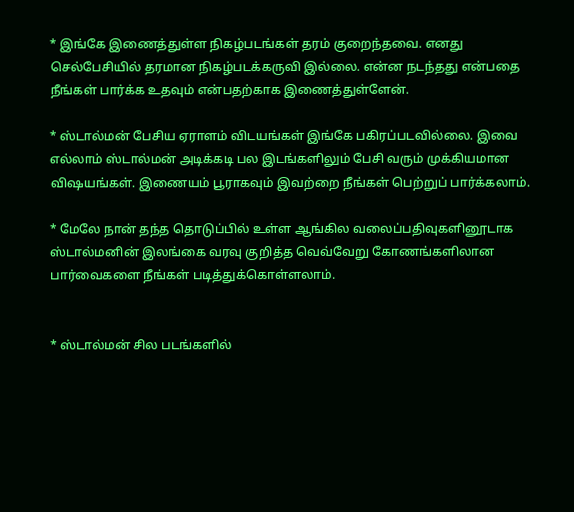* இங்கே இணைத்துள்ள நிகழ்படங்கள் தரம் குறைந்தவை. எனது செல்பேசியில் தரமான நிகழ்படக்கருவி இல்லை. என்ன நடந்தது என்பதை நீங்கள் பார்க்க உதவும் என்பதற்காக இணைத்துள்ளேன்.

* ஸ்டால்மன் பேசிய ஏராளம் விடயங்கள் இங்கே பகிரப்படவில்லை. இவை எல்லாம் ஸ்டால்மன் அடிக்கடி பல இடங்களிலும் பேசி வரும் முக்கியமான விஷயங்கள். இணையம் பூராகவும் இவற்றை நீங்கள் பெற்றுப் பார்க்கலாம்.

* மேலே நான் தந்த தொடுப்பில் உள்ள ஆங்கில வலைப்பதிவுகளினூடாக ஸ்டால்மனின் இலங்கை வரவு குறித்த வெவ்வேறு கோணங்களிலான பார்வைகளை நீங்கள் படித்துக்கொள்ளலாம்.


* ஸ்டால்மன் சில படங்களில்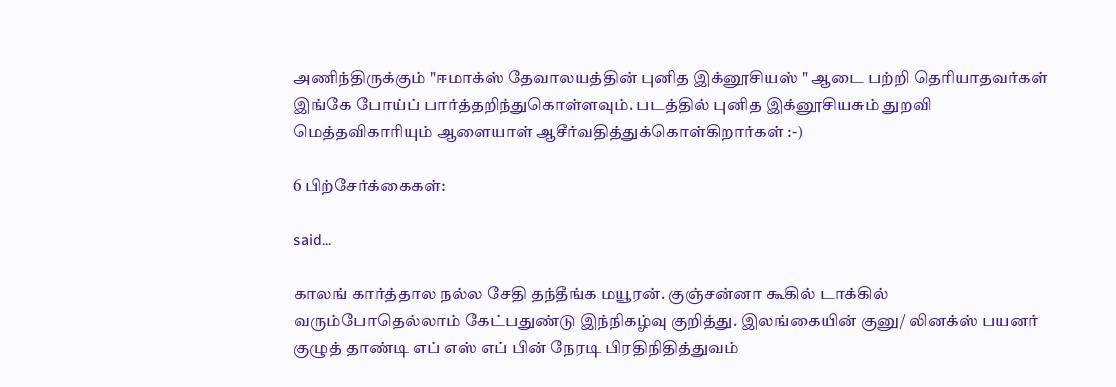அணிந்திருக்கும் "ஈமாக்ஸ் தேவாலயத்தின் புனித இக்னூசியஸ் " ஆடை பற்றி தெரியாதவர்கள் இங்கே போய்ப் பார்த்தறிந்துகொள்ளவும். படத்தில் புனித இக்னூசியசும் துறவி மெத்தவிகாரியும் ஆளையாள் ஆசீர்வதித்துக்கொள்கிறார்கள் :-)

6 பிற்சேர்க்கைகள்:

said...

காலங் கார்த்தால நல்ல சேதி தந்தீங்க மயூரன். குஞ்சன்னா கூகில் டாக்கில் வரும்போதெல்லாம் கேட்பதுண்டு இந்நிகழ்வு குறித்து. இலங்கையின் குனு/ லினக்ஸ் பயனர் குழுத் தாண்டி எப் எஸ் எப் பின் நேரடி பிரதிநிதித்துவம்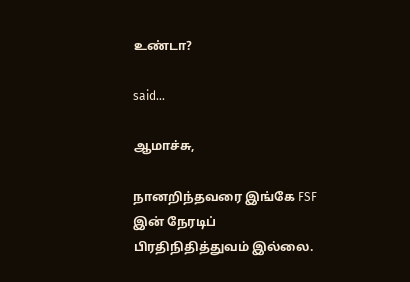உண்டா?

said...

ஆமாச்சு,

நானறிந்தவரை இங்கே FSF இன் நேரடிப் பிரதிநிதித்துவம் இல்லை.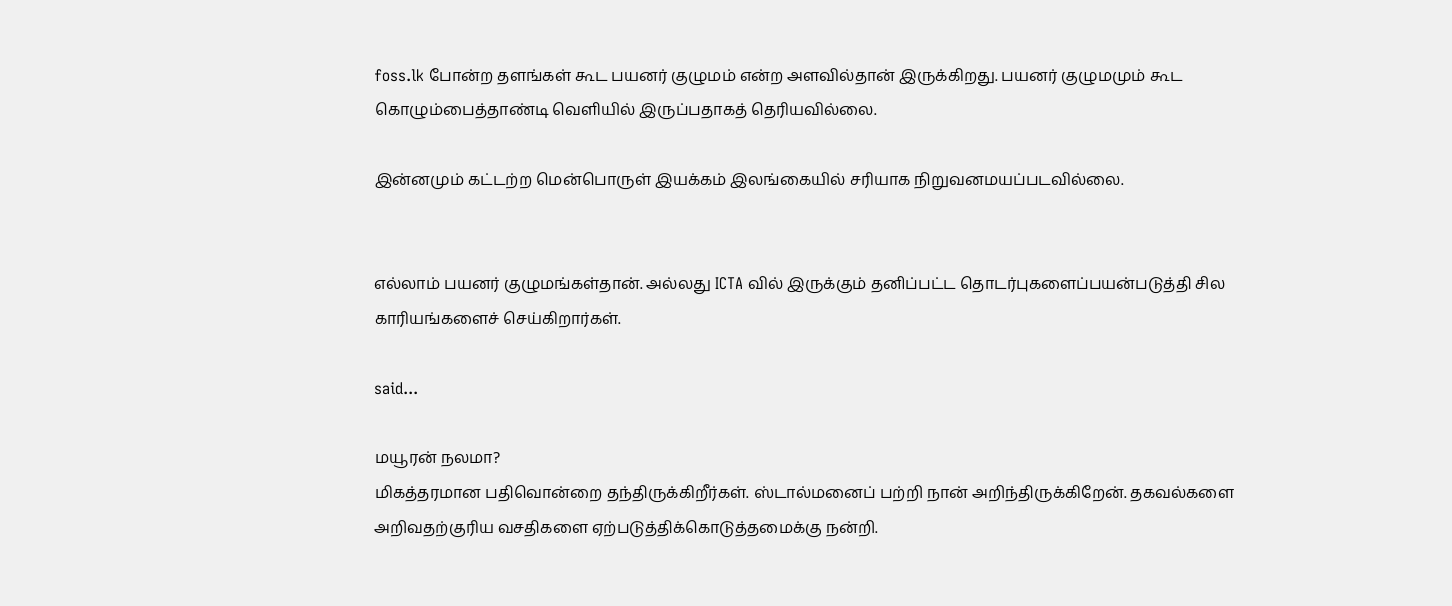foss.lk போன்ற தளங்கள் கூட பயனர் குழுமம் என்ற அளவில்தான் இருக்கிறது. பயனர் குழுமமும் கூட கொழும்பைத்தாண்டி வெளியில் இருப்பதாகத் தெரியவில்லை.

இன்னமும் கட்டற்ற மென்பொருள் இயக்கம் இலங்கையில் சரியாக நிறுவனமயப்படவில்லை.


எல்லாம் பயனர் குழுமங்கள்தான். அல்லது ICTA வில் இருக்கும் தனிப்பட்ட தொடர்புகளைப்பயன்படுத்தி சில காரியங்களைச் செய்கிறார்கள்.

said...

மயூரன் நலமா?
மிகத்தரமான பதிவொன்றை தந்திருக்கிறீர்கள். ஸ்டால்மனைப் பற்றி நான் அறிந்திருக்கிறேன். தகவல்களை அறிவதற்குரிய வசதிகளை ஏற்படுத்திக்கொடுத்தமைக்கு நன்றி.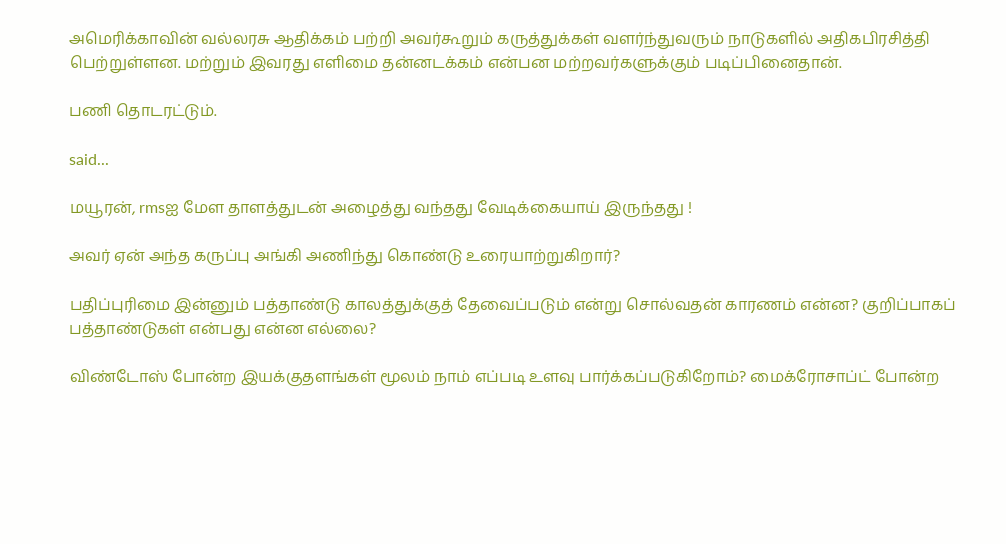அமெரிக்காவின் வல்லரசு ஆதிக்கம் பற்றி அவர்கூறும் கருத்துக்கள் வளர்ந்துவரும் நாடுகளில் அதிகபிரசித்தி பெற்றுள்ளன. மற்றும் இவரது எளிமை தன்னடக்கம் என்பன மற்றவர்களுக்கும் படிப்பினைதான்.

பணி தொடரட்டும்.

said...

மயூரன், rmsஐ மேள தாளத்துடன் அழைத்து வந்தது வேடிக்கையாய் இருந்தது !

அவர் ஏன் அந்த கருப்பு அங்கி அணிந்து கொண்டு உரையாற்றுகிறார்?

பதிப்புரிமை இன்னும் பத்தாண்டு காலத்துக்குத் தேவைப்படும் என்று சொல்வதன் காரணம் என்ன? குறிப்பாகப் பத்தாண்டுகள் என்பது என்ன எல்லை?

விண்டோஸ் போன்ற இயக்குதளங்கள் மூலம் நாம் எப்படி உளவு பார்க்கப்படுகிறோம்? மைக்ரோசாப்ட் போன்ற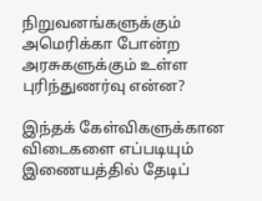நிறுவனங்களுக்கும் அமெரிக்கா போன்ற அரசுகளுக்கும் உள்ள புரிந்துணர்வு என்ன?

இந்தக் கேள்விகளுக்கான விடைகளை எப்படியும் இணையத்தில் தேடிப்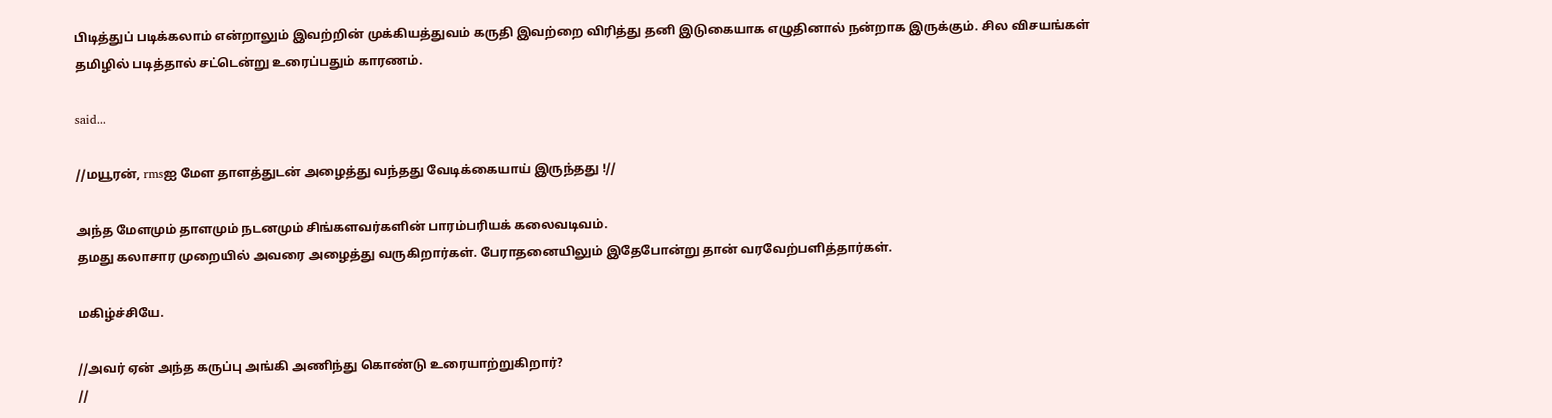பிடித்துப் படிக்கலாம் என்றாலும் இவற்றின் முக்கியத்துவம் கருதி இவற்றை விரித்து தனி இடுகையாக எழுதினால் நன்றாக இருக்கும். சில விசயங்கள் தமிழில் படித்தால் சட்டென்று உரைப்பதும் காரணம்.

said...

//மயூரன், rmsஐ மேள தாளத்துடன் அழைத்து வந்தது வேடிக்கையாய் இருந்தது !//

அந்த மேளமும் தாளமும் நடனமும் சிங்களவர்களின் பாரம்பரியக் கலைவடிவம்.
தமது கலாசார முறையில் அவரை அழைத்து வருகிறார்கள். பேராதனையிலும் இதேபோன்று தான் வரவேற்பளித்தார்கள்.

மகிழ்ச்சியே.

//அவர் ஏன் அந்த கருப்பு அங்கி அணிந்து கொண்டு உரையாற்றுகிறார்?
//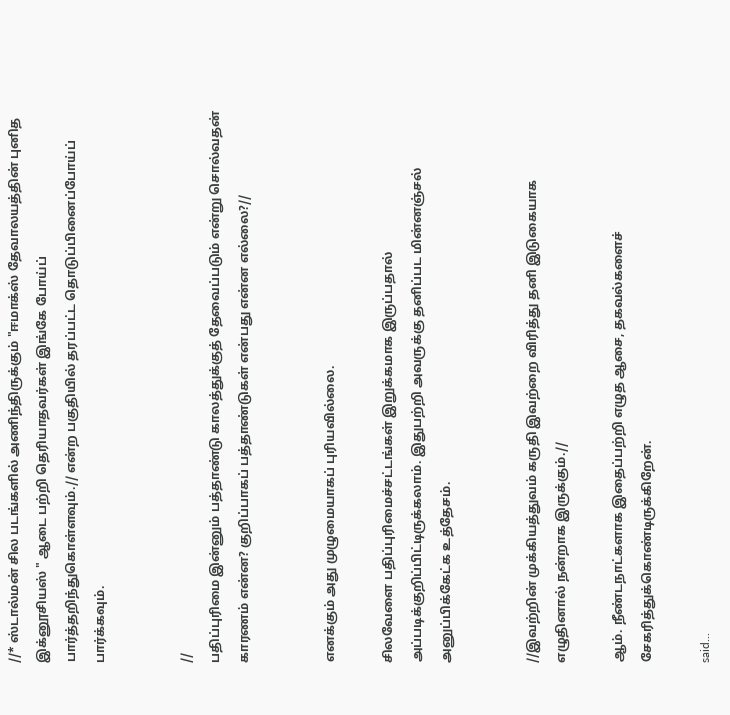//* ஸ்டால்மன் சில படங்களில் அணிந்திருக்கும் "ஈமாக்ஸ் தேவாலயத்தின் புனித இக்னூசியஸ் " ஆடை பற்றி தெரியாதவர்கள் இங்கே போய்ப் பார்த்தறிந்துகொள்ளவும்.// என்ற பகுதியில் தரப்பட்ட தொடுப்பினைப்போய்ப் பார்க்கவும்.


//
பதிப்புரிமை இன்னும் பத்தாண்டு காலத்துக்குத் தேவைப்படும் என்று சொல்வதன் காரணம் என்ன? குறிப்பாகப் பத்தாண்டுகள் என்பது என்ன எல்லை?//


எனக்கும் அது முழுமையாகப் புரியவில்லை.

சிலவேளை பதிப்புரிமைச்சட்டங்கள் இறுக்கமாக இருப்பதால் அப்படிக்குறிப்பிட்டிருக்கலாம். இதுபற்றி அவருக்கு தனிப்பட மின்னஞ்சல் அனுப்பிக்கேட்க உத்தேசம்.


//இவற்றின் முக்கியத்துவம் கருதி இவற்றை விரித்து தனி இடுகையாக எழுதினால் நன்றாக இருக்கும்.//

ஆம். நீண்டநாட்களாக இதைப்பற்றி எழுத ஆசை, தகவல்களைச் சேகரித்துக்கொண்டிருக்கிறேன்.

said...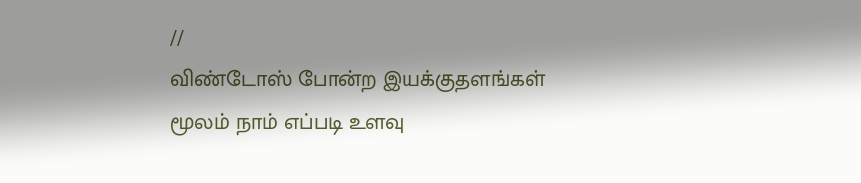//
விண்டோஸ் போன்ற இயக்குதளங்கள் மூலம் நாம் எப்படி உளவு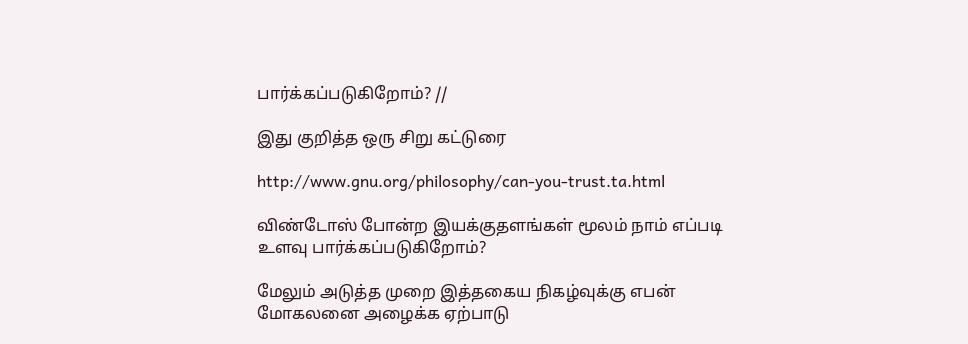பார்க்கப்படுகிறோம்? //

இது குறித்த ஒரு சிறு கட்டுரை

http://www.gnu.org/philosophy/can-you-trust.ta.html

விண்டோஸ் போன்ற இயக்குதளங்கள் மூலம் நாம் எப்படி உளவு பார்க்கப்படுகிறோம்?

மேலும் அடுத்த முறை இத்தகைய நிகழ்வுக்கு எபன் மோகலனை அழைக்க ஏற்பாடு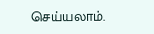செய்யலாம்.